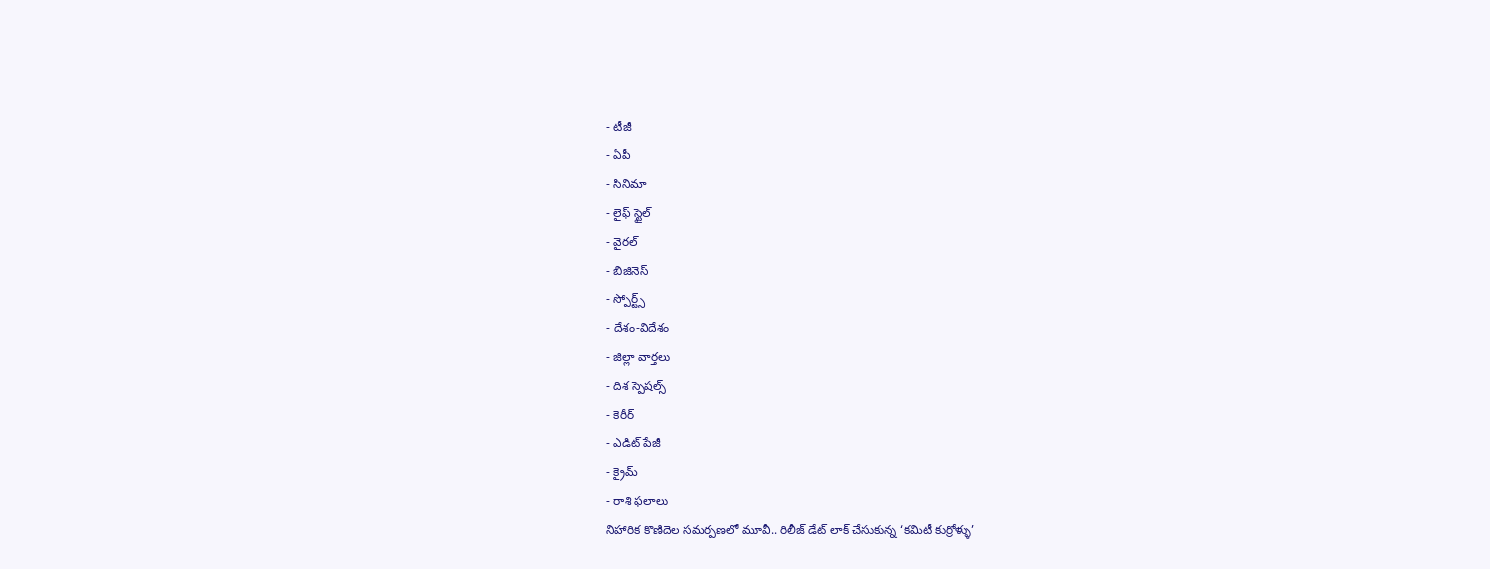- టీజీ
- ఏపీ
- సినిమా
- లైఫ్ స్టైల్
- వైరల్
- బిజినెస్
- స్పోర్ట్స్
- దేశం-విదేశం
- జిల్లా వార్తలు
- దిశ స్పెషల్స్
- కెరీర్
- ఎడిట్ పేజీ
- క్రైమ్
- రాశి ఫలాలు
నిహారిక కొణిదెల సమర్పణలో మూవీ.. రిలీజ్ డేట్ లాక్ చేసుకున్న ‘కమిటీ కుర్రోళ్ళు’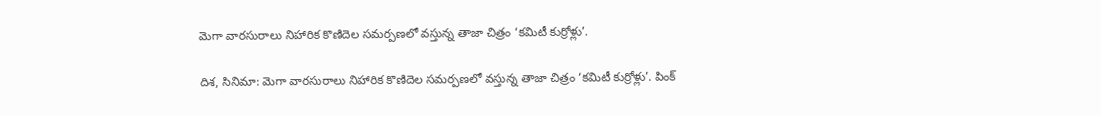మెగా వారసురాలు నిహారిక కొణిదెల సమర్పణలో వస్తున్న తాజా చిత్రం ‘కమిటీ కుర్రోళ్లు’.

దిశ, సినిమా: మెగా వారసురాలు నిహారిక కొణిదెల సమర్పణలో వస్తున్న తాజా చిత్రం ‘కమిటీ కుర్రోళ్లు’. పింక్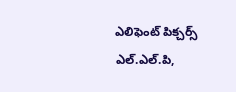ఎలిఫెంట్ పిక్చర్స్ ఎల్.ఎల్.పి,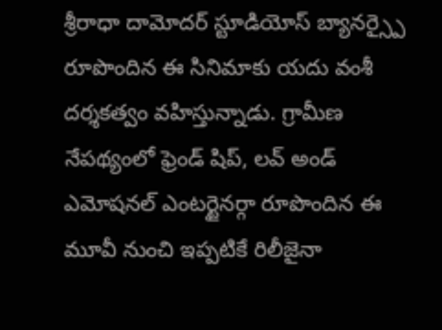శ్రీరాధా దామోదర్ స్టూడియోస్ బ్యానర్స్పై రూపొందిన ఈ సినిమాకు యదు వంశీ దర్శకత్వం వహిస్తున్నాడు. గ్రామీణ నేపథ్యంలో ఫ్రెండ్ షిప్, లవ్ అండ్ ఎమోషనల్ ఎంటర్టైనర్గా రూపొందిన ఈ మూవీ నుంచి ఇప్పటికే రిలీజైనా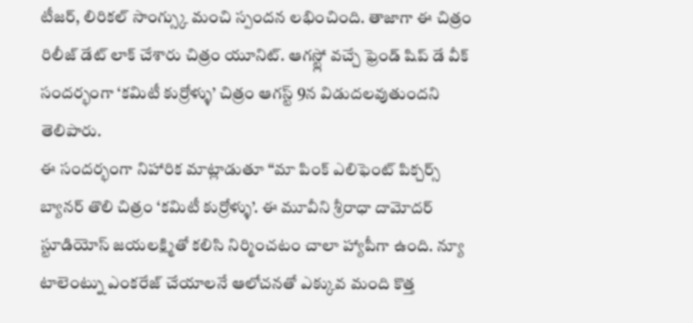టీజర్, లిరికల్ సాంగ్స్కు మంచి స్పందన లభించింది. తాజాగా ఈ చిత్రం రిలీజ్ డేట్ లాక్ చేశారు చిత్రం యూనిట్. ఆగస్ట్లో వచ్చే ఫ్రెండ్ షిప్ డే వీక్ సందర్భంగా ‘కమిటీ కుర్రోళ్ళు’ చిత్రం ఆగస్ట్ 9న విడుదలవుతుందని తెలిపారు.
ఈ సందర్భంగా నిహారిక మాట్లాడుతూ ‘‘మా పింక్ ఎలిఫెంట్ పిక్చర్స్ బ్యానర్ తొలి చిత్రం ‘కమిటీ కుర్రోళ్ళు’. ఈ మూవీని శ్రీరాధా దామోదర్ స్టూడియోస్ జయలక్ష్మితో కలిసి నిర్మించటం చాలా హ్యాపీగా ఉంది. న్యూ టాలెంట్ను ఎంకరేజ్ చేయాలనే ఆలోచనతో ఎక్కువ మంది కొత్త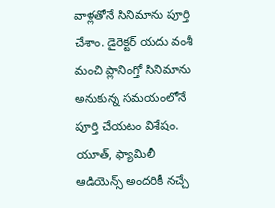వాళ్లతోనే సినిమాను పూర్తి చేశాం. డైరెక్టర్ యదు వంశీ మంచి ప్లానింగ్తో సినిమాను అనుకున్న సమయంలోనే పూర్తి చేయటం విశేషం. యూత్, ఫ్యామిలీ ఆడియెన్స్ అందరికీ నచ్చే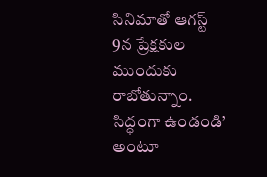సినిమాతో ఆగస్ట్ 9న ప్రేక్షకుల ముందుకు రాబోతున్నాం. సిద్ధంగా ఉండండి’ అంటూ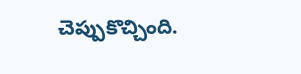చెప్పుకొచ్చింది.